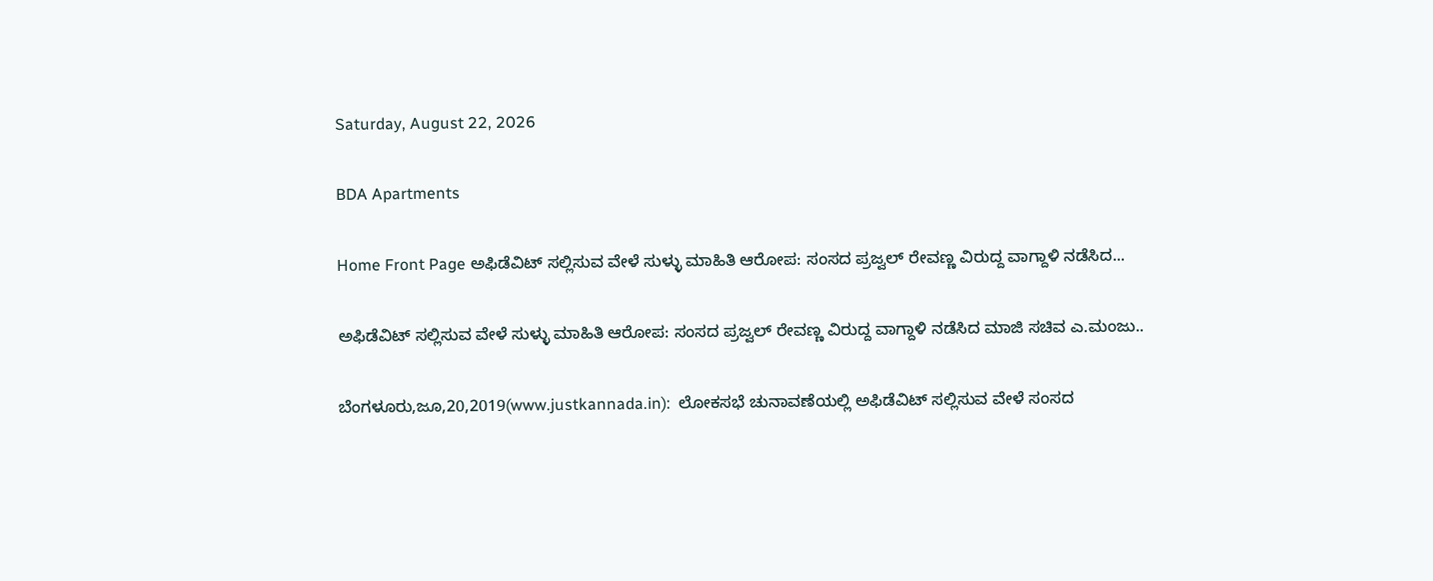Saturday, August 22, 2026

BDA Apartments

Home Front Page ಅಫಿಡೆವಿಟ್ ಸಲ್ಲಿಸುವ ವೇಳೆ ಸುಳ್ಳು ಮಾಹಿತಿ ಆರೋಪ: ಸಂಸದ ಪ್ರಜ್ವಲ್ ರೇವಣ್ಣ ವಿರುದ್ದ ವಾಗ್ದಾಳಿ ನಡೆಸಿದ...

ಅಫಿಡೆವಿಟ್ ಸಲ್ಲಿಸುವ ವೇಳೆ ಸುಳ್ಳು ಮಾಹಿತಿ ಆರೋಪ: ಸಂಸದ ಪ್ರಜ್ವಲ್ ರೇವಣ್ಣ ವಿರುದ್ದ ವಾಗ್ದಾಳಿ ನಡೆಸಿದ ಮಾಜಿ ಸಚಿವ ಎ.ಮಂಜು..

ಬೆಂಗಳೂರು,ಜೂ,20,2019(www.justkannada.in):  ಲೋಕಸಭೆ ಚುನಾವಣೆಯಲ್ಲಿ ಅಫಿಡೆವಿಟ್ ಸಲ್ಲಿಸುವ ವೇಳೆ ಸಂಸದ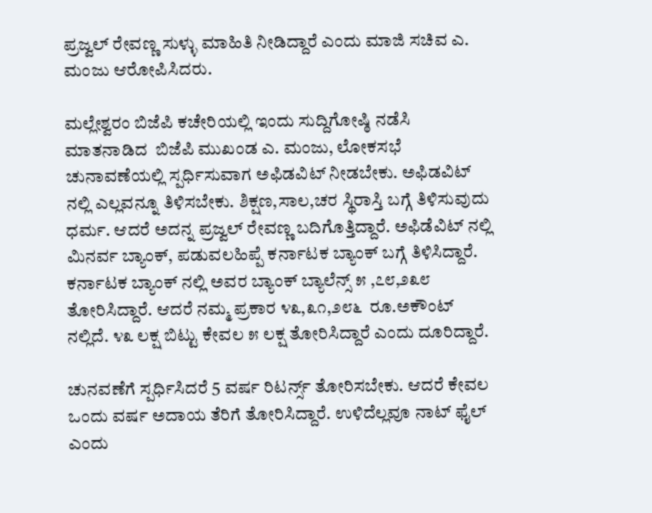ಪ್ರಜ್ವಲ್ ರೇವಣ್ಣ ಸುಳ್ಳು ಮಾಹಿತಿ ನೀಡಿದ್ದಾರೆ ಎಂದು ಮಾಜಿ ಸಚಿವ ಎ. ಮಂಜು ಆರೋಪಿಸಿದರು.

ಮಲ್ಲೇಶ್ವರಂ ಬಿಜೆಪಿ ಕಚೇರಿಯಲ್ಲಿ ಇಂದು ಸುದ್ದಿಗೋಷ್ಠಿ ನಡೆಸಿ ಮಾತನಾಡಿದ  ಬಿಜೆಪಿ ಮುಖಂಡ ಎ. ಮಂಜು, ಲೋಕಸಭೆ ಚುನಾವಣೆಯಲ್ಲಿ ಸ್ಪರ್ಧಿಸುವಾಗ ಅಫಿಡವಿಟ್ ನೀಡಬೇಕು. ಅಫಿಡವಿಟ್ ನಲ್ಲಿ ಎಲ್ಲವನ್ನೂ ತಿಳಿಸಬೇಕು. ಶಿಕ್ಷಣ,ಸಾಲ,ಚರ ಸ್ಥಿರಾಸ್ತಿ ಬಗ್ಗೆ ತಿಳಿಸುವುದು ಧರ್ಮ. ಆದರೆ ಅದನ್ನ ಪ್ರಜ್ವಲ್ ರೇವಣ್ಣ ಬದಿಗೊತ್ತಿದ್ದಾರೆ. ಅಫಿಡೆವಿಟ್ ನಲ್ಲಿ ಮಿನರ್ವ ಬ್ಯಾಂಕ್, ಪಡುವಲಹಿಪ್ಪೆ ಕರ್ನಾಟಕ ಬ್ಯಾಂಕ್ ಬಗ್ಗೆ ತಿಳಿಸಿದ್ದಾರೆ. ಕರ್ನಾಟಕ ಬ್ಯಾಂಕ್ ನಲ್ಲಿ ಅವರ ಬ್ಯಾಂಕ್ ಬ್ಯಾಲೆನ್ಸ್ ೫ ,೭೮,೨೩೮ ತೋರಿಸಿದ್ದಾರೆ. ಆದರೆ ನಮ್ಮ ಪ್ರಕಾರ ೪೩,೩೧,೨೮೬  ರೂ.ಅಕೌಂಟ್ ನಲ್ಲಿದೆ. ೪೩ ಲಕ್ಷ ಬಿಟ್ಟು ಕೇವಲ ೫ ಲಕ್ಷ ತೋರಿಸಿದ್ದಾರೆ ಎಂದು ದೂರಿದ್ದಾರೆ.

ಚುನವಣೆಗೆ ಸ್ಪರ್ಧಿಸಿದರೆ 5 ವರ್ಷ ರಿಟರ್ನ್ಸ್ ತೋರಿಸಬೇಕು. ಆದರೆ ಕೇವಲ ಒಂದು ವರ್ಷ ಅದಾಯ ತೆರಿಗೆ ತೋರಿಸಿದ್ದಾರೆ. ಉಳಿದೆಲ್ಲವೂ ನಾಟ್ ಫೈಲ್ ಎಂದು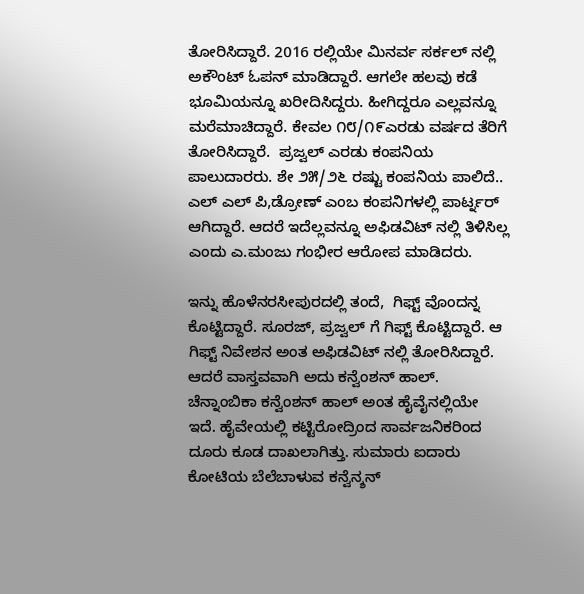ತೋರಿಸಿದ್ದಾರೆ. 2016 ರಲ್ಲಿಯೇ ಮಿನರ್ವ ಸರ್ಕಲ್ ನಲ್ಲಿ ಅಕೌಂಟ್ ಓಪನ್ ಮಾಡಿದ್ದಾರೆ. ಆಗಲೇ ಹಲವು ಕಡೆ ಭೂಮಿಯನ್ನೂ ಖರೀದಿಸಿದ್ದರು. ಹೀಗಿದ್ದರೂ ಎಲ್ಲವನ್ನೂ ಮರೆಮಾಚಿದ್ದಾರೆ. ಕೇವಲ ೧೮/೧೯ಎರಡು ವರ್ಷದ ತೆರಿಗೆ ತೋರಿಸಿದ್ದಾರೆ.  ಪ್ರಜ್ವಲ್ ಎರಡು ಕಂಪನಿಯ ಪಾಲುದಾರರು. ಶೇ ೨೫/೨೬ ರಷ್ಟು ಕಂಪನಿಯ ಪಾಲಿದೆ.. ಎಲ್ ಎಲ್ ಪಿ,ಡ್ರೋಣ್ ಎಂಬ ಕಂಪನಿಗಳಲ್ಲಿ ಪಾರ್ಟ್ನರ್ ಆಗಿದ್ದಾರೆ. ಆದರೆ ಇದೆಲ್ಲವನ್ನೂ ಅಫಿಡವಿಟ್ ನಲ್ಲಿ ತಿಳಿಸಿಲ್ಲ ಎಂದು ಎ.ಮಂಜು ಗಂಭೀರ ಆರೋಪ ಮಾಡಿದರು.

ಇನ್ನು ಹೊಳೆನರಸೀಪುರದಲ್ಲಿ ತಂದೆ,  ಗಿಫ್ಟ್ ವೊಂದನ್ನ ಕೊಟ್ಟಿದ್ದಾರೆ. ಸೂರಜ್, ಪ್ರಜ್ವಲ್ ಗೆ ಗಿಫ್ಟ್ ಕೊಟ್ಟಿದ್ದಾರೆ. ಆ ಗಿಫ್ಟ್ ನಿವೇಶನ ಅಂತ ಅಫಿಡವಿಟ್ ನಲ್ಲಿ ತೋರಿಸಿದ್ದಾರೆ. ಆದರೆ ವಾಸ್ತವವಾಗಿ ಅದು ಕನ್ವೆಂಶನ್ ಹಾಲ್. ಚೆನ್ನಾಂಬಿಕಾ ಕನ್ವೆಂಶನ್ ಹಾಲ್ ಅಂತ ಹೈವೈನಲ್ಲಿಯೇ ಇದೆ. ಹೈವೇಯಲ್ಲಿ ಕಟ್ಟಿರೋದ್ರಿಂದ ಸಾರ್ವಜನಿಕರಿಂದ ದೂರು ಕೂಡ ದಾಖಲಾಗಿತ್ತು. ಸುಮಾರು ಐದಾರು ಕೋಟಿಯ ಬೆಲೆಬಾಳುವ ಕನ್ವೆನ್ಶನ್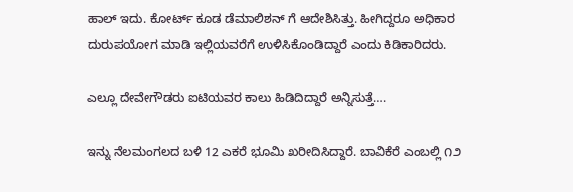ಹಾಲ್ ಇದು. ಕೋರ್ಟ್ ಕೂಡ ಡೆಮಾಲಿಶನ್ ಗೆ ಆದೇಶಿಸಿತ್ತು. ಹೀಗಿದ್ದರೂ ಅಧಿಕಾರ ದುರುಪಯೋಗ ಮಾಡಿ ಇಲ್ಲಿಯವರೆಗೆ ಉಳಿಸಿಕೊಂಡಿದ್ದಾರೆ ಎಂದು ಕಿಡಿಕಾರಿದರು.

ಎಲ್ಲೂ ದೇವೇಗೌಡರು ಐಟಿಯವರ ಕಾಲು ಹಿಡಿದಿದ್ದಾರೆ ಅನ್ನಿಸುತ್ತೆ….

ಇನ್ನು ನೆಲಮಂಗಲದ ಬಳಿ 12 ಎಕರೆ ಭೂಮಿ ಖರೀದಿಸಿದ್ದಾರೆ. ಬಾವಿಕೆರೆ ಎಂಬಲ್ಲಿ ೧೨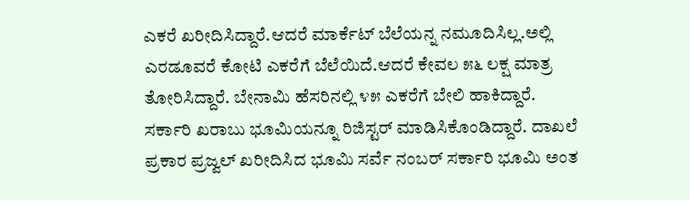ಎಕರೆ ಖರೀದಿಸಿದ್ದಾರೆ.ಆದರೆ ಮಾರ್ಕೆಟ್ ಬೆಲೆಯನ್ನ ನಮೂದಿಸಿಲ್ಲ.ಅಲ್ಲಿ ಎರಡೂವರೆ ಕೋಟಿ ಎಕರೆಗೆ ಬೆಲೆಯಿದೆ.ಆದರೆ ಕೇವಲ ೫೬ ಲಕ್ಷ ಮಾತ್ರ ತೋರಿಸಿದ್ದಾರೆ. ಬೇನಾಮಿ ಹೆಸರಿನಲ್ಲಿ ೪೫ ಎಕರೆಗೆ ಬೇಲಿ ಹಾಕಿದ್ದಾರೆ. ಸರ್ಕಾರಿ ಖರಾಬು ಭೂಮಿಯನ್ನೂ ರಿಜಿಸ್ಟರ್ ಮಾಡಿಸಿಕೊಂಡಿದ್ದಾರೆ. ದಾಖಲೆ ಪ್ರಕಾರ ಪ್ರಜ್ವಲ್ ಖರೀದಿಸಿದ ಭೂಮಿ ಸರ್ವೆ ನಂಬರ್ ಸರ್ಕಾರಿ ಭೂಮಿ ಅಂತ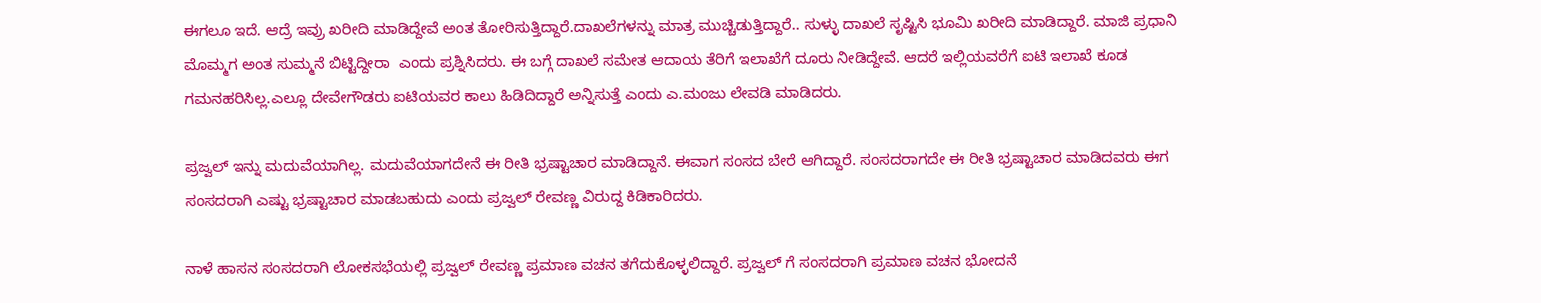ಈಗಲೂ ಇದೆ. ಆದ್ರೆ ಇವ್ರು ಖರೀದಿ ಮಾಡಿದ್ದೇವೆ ಅಂತ ತೋರಿಸುತ್ತಿದ್ದಾರೆ.ದಾಖಲೆಗಳನ್ನು ಮಾತ್ರ ಮುಚ್ಚಿಡುತ್ತಿದ್ದಾರೆ.. ಸುಳ್ಳು ದಾಖಲೆ‌ ಸೃಷ್ಟಿಸಿ ಭೂಮಿ ಖರೀದಿ ಮಾಡಿದ್ದಾರೆ. ಮಾಜಿ ಪ್ರಧಾನಿ ಮೊಮ್ಮಗ ಅಂತ ಸುಮ್ಮನೆ ಬಿಟ್ಟಿದ್ದೀರಾ  ಎಂದು ಪ್ರಶ್ನಿಸಿದರು. ಈ ಬಗ್ಗೆ ದಾಖಲೆ ಸಮೇತ ಆದಾಯ ತೆರಿಗೆ ಇಲಾಖೆಗೆ ದೂರು ನೀಡಿದ್ದೇವೆ. ಆದರೆ ಇಲ್ಲಿಯವರೆಗೆ ಐಟಿ ಇಲಾಖೆ ಕೂಡ ಗಮನಹರಿಸಿಲ್ಲ.ಎಲ್ಲೂ ದೇವೇಗೌಡರು ಐಟಿಯವರ ಕಾಲು ಹಿಡಿದಿದ್ದಾರೆ ಅನ್ನಿಸುತ್ತೆ ಎಂದು ಎ.ಮಂಜು ಲೇವಡಿ ಮಾಡಿದರು.

ಪ್ರಜ್ವಲ್ ಇನ್ನು ಮದುವೆಯಾಗಿಲ್ಲ. ಮದುವೆಯಾಗದೇನೆ ಈ ರೀತಿ ಭ್ರಷ್ಟಾಚಾರ ಮಾಡಿದ್ದಾನೆ. ಈವಾಗ ಸಂಸದ ಬೇರೆ ಆಗಿದ್ದಾರೆ. ಸಂಸದರಾಗದೇ ಈ ರೀತಿ ಭ್ರಷ್ಟಾಚಾರ ಮಾಡಿದವರು ಈಗ ಸಂಸದರಾಗಿ ಎಷ್ಟು ಭ್ರಷ್ಟಾಚಾರ ಮಾಡಬಹುದು ಎಂದು ಪ್ರಜ್ವಲ್ ರೇವಣ್ಣ ವಿರುದ್ದ ಕಿಡಿಕಾರಿದರು.

ನಾಳೆ ಹಾಸನ ಸಂಸದರಾಗಿ ಲೋಕಸಭೆಯಲ್ಲಿ ಪ್ರಜ್ವಲ್ ರೇವಣ್ಣ ಪ್ರಮಾಣ ವಚನ ತಗೆದುಕೊಳ್ಳಲಿದ್ದಾರೆ. ಪ್ರಜ್ವಲ್ ಗೆ ಸಂಸದರಾಗಿ ಪ್ರಮಾಣ ವಚನ ಭೋದನೆ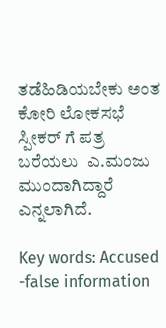ತಡೆಹಿಡಿಯಬೇಕು ಅಂತ ಕೋರಿ ಲೋಕಸಭೆ ಸ್ಪೀಕರ್ ಗೆ ಪತ್ರ ಬರೆಯಲು  ಎ.ಮಂಜು ಮುಂದಾಗಿದ್ದಾರೆ ಎನ್ನಲಾಗಿದೆ.

Key words: Accused -false information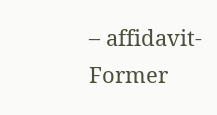– affidavit-Former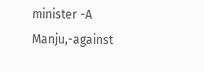minister -A Manju,-against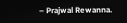– Prajwal Rewanna.